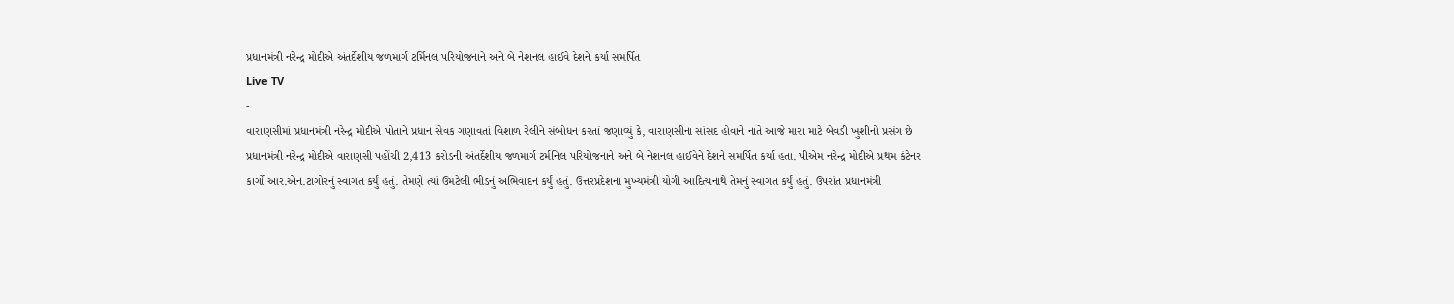પ્રધાનમંત્રી નરેન્દ્ર મોદીએ અંતર્દેશીય જળમાર્ગ ટર્મિનલ પરિયોજનાને અને બે નેશનલ હાઈવે દેશને કર્યા સમર્પિત
Live TV
-
વારાણસીમાં પ્રધાનમંત્રી નરેન્દ્ર મોદીએ પોતાને પ્રધાન સેવક ગણાવતાં વિશાળ રેલીને સંબોધન કરતાં જણાવ્યું કે, વારાણસીના સાંસદ હોવાને નાતે આજે મારા માટે બેવડી ખુશીનો પ્રસંગ છે
પ્રધાનમંત્રી નરેન્દ્ર મોદીએ વારાણસી પહોંચી 2,413 કરોડની અંતર્દેશીય જળમાર્ગ ટર્મનિલ પરિયોજનાને અને બે નેશનલ હાઈવેને દેશને સમર્પિત કર્યા હતા. પીએમ નરેન્દ્ર મોદીએ પ્રથમ કંટેનર કાર્ગો આર.એન.ટાગોરનું સ્વાગત કર્યું હતું. તેમણે ત્યાં ઉમટેલી ભીડનું અભિવાદન કર્યું હતું. ઉત્તરપ્રદેશના મુખ્યમંત્રી યોગી આદિત્યનાથે તેમનું સ્વાગત કર્યું હતું. ઉપરાંત પ્રધાનમંત્રી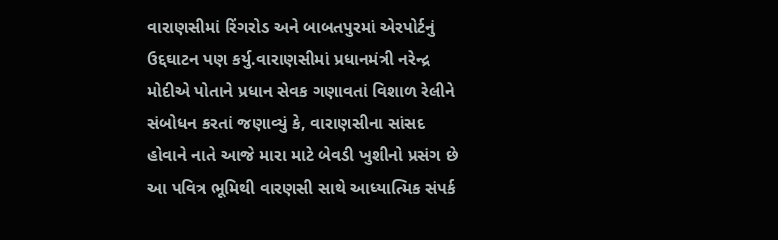વારાણસીમાં રિંગરોડ અને બાબતપુરમાં એરપોર્ટનું ઉદ્દઘાટન પણ કર્યુ.વારાણસીમાં પ્રધાનમંત્રી નરેન્દ્ર મોદીએ પોતાને પ્રધાન સેવક ગણાવતાં વિશાળ રેલીને સંબોધન કરતાં જણાવ્યું કે, વારાણસીના સાંસદ હોવાને નાતે આજે મારા માટે બેવડી ખુશીનો પ્રસંગ છે આ પવિત્ર ભૂમિથી વારણસી સાથે આધ્યાત્મિક સંપર્ક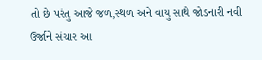તો છે પરંતુ આજે જળ,સ્થળ અને વાયુ સાથે જોડનારી નવી ઉર્જાને સંચાર આ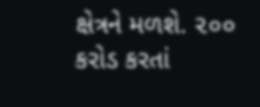ક્ષેત્રને મળશે. ૨૦૦ કરોડ કરતાં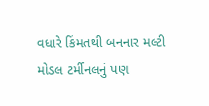વધારે કિંમતથી બનનાર મલ્ટી મોડલ ટર્મીનલનું પણ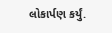લોકાર્પણ કર્યું.